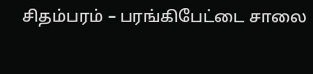சிதம்பரம் – பரங்கிபேட்டை சாலை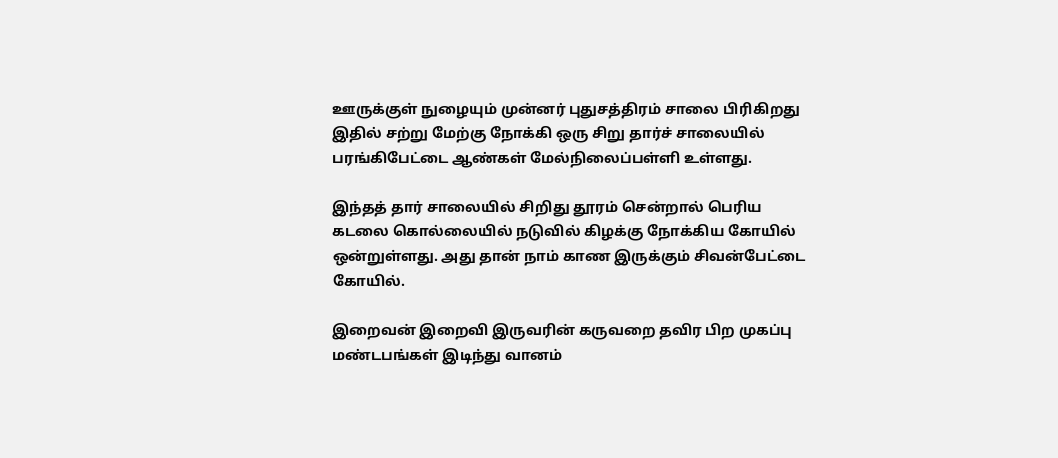ஊருக்குள் நுழையும் முன்னர் புதுசத்திரம் சாலை பிரிகிறது இதில் சற்று மேற்கு நோக்கி ஒரு சிறு தார்ச் சாலையில் பரங்கிபேட்டை ஆண்கள் மேல்நிலைப்பள்ளி உள்ளது.

இந்தத் தார் சாலையில் சிறிது தூரம் சென்றால் பெரிய கடலை கொல்லையில் நடுவில் கிழக்கு நோக்கிய கோயில் ஒன்றுள்ளது. அது தான் நாம் காண இருக்கும் சிவன்பேட்டை கோயில்.

இறைவன் இறைவி இருவரின் கருவறை தவிர பிற முகப்பு மண்டபங்கள் இடிந்து வானம்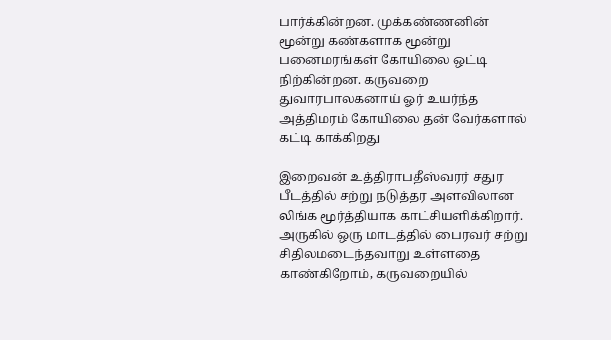பார்க்கின்றன. முக்கண்ணனின் மூன்று கண்களாக மூன்று பனைமரங்கள் கோயிலை ஒட்டி நிற்கின்றன. கருவறை துவாரபாலகனாய் ஓர் உயர்ந்த அத்திமரம் கோயிலை தன் வேர்களால் கட்டி காக்கிறது

இறைவன் உத்திராபதீஸ்வரர் சதுர பீடத்தில் சற்று நடுத்தர அளவிலான லிங்க மூர்த்தியாக காட்சியளிக்கிறார். அருகில் ஒரு மாடத்தில் பைரவர் சற்று சிதிலமடைந்தவாறு உள்ளதை காண்கிறோம், கருவறையில்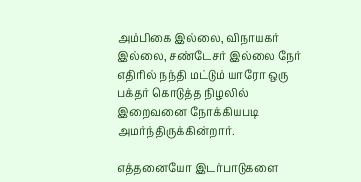அம்பிகை இல்லை, விநாயகர் இல்லை, சண்டேசர் இல்லை நேர் எதிரில் நந்தி மட்டும் யாரோ ஒரு பக்தர் கொடுத்த நிழலில் இறைவனை நோக்கியபடி அமர்ந்திருக்கின்றார்.

எத்தனையோ இடர்பாடுகளை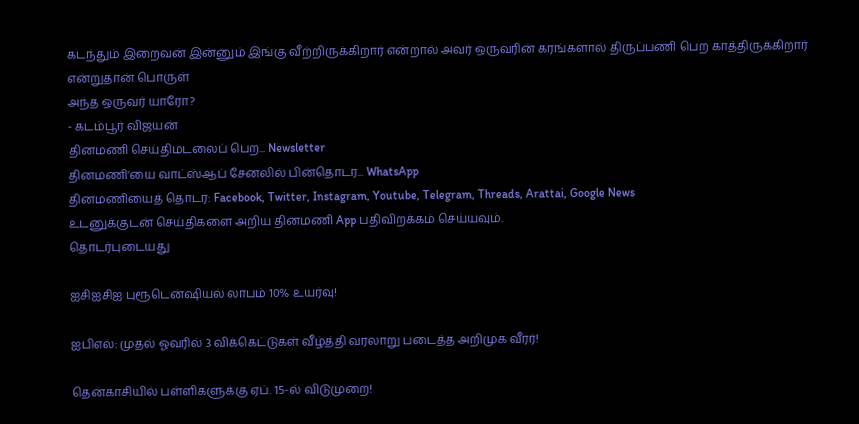கடந்தும் இறைவன் இன்னும் இங்கு வீற்றிருக்கிறார் என்றால் அவர் ஒருவரின் கரங்களால் திருப்பணி பெற காத்திருக்கிறார் என்றுதான் பொருள்
அந்த ஒருவர் யாரோ?
- கடம்பூர் விஜயன்
தினமணி செய்திமடலைப் பெற... Newsletter
தினமணி'யை வாட்ஸ்ஆப் சேனலில் பின்தொடர... WhatsApp
தினமணியைத் தொடர: Facebook, Twitter, Instagram, Youtube, Telegram, Threads, Arattai, Google News
உடனுக்குடன் செய்திகளை அறிய தினமணி App பதிவிறக்கம் செய்யவும்.
தொடர்புடையது

ஐசிஐசிஐ புரூடென்ஷியல் லாபம் 10% உயர்வு!

ஐபிஎல்: முதல் ஓவரில் 3 விக்கெட்டுகள் வீழ்த்தி வரலாறு படைத்த அறிமுக வீரர்!

தென்காசியில் பள்ளிகளுக்கு ஏப். 15-ல் விடுமுறை!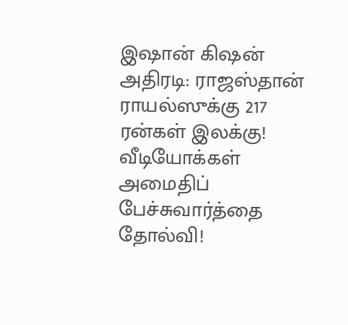இஷான் கிஷன் அதிரடி: ராஜஸ்தான் ராயல்ஸுக்கு 217 ரன்கள் இலக்கு!
வீடியோக்கள்
அமைதிப் பேச்சுவார்த்தை தோல்வி!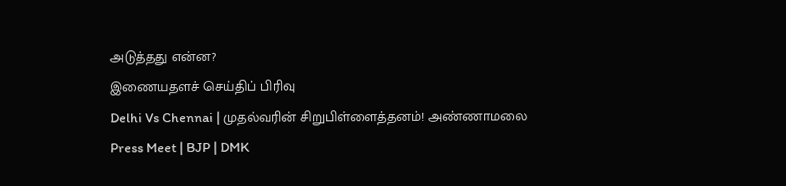அடுத்தது என்ன?
இணையதளச் செய்திப் பிரிவு
Delhi Vs Chennai | முதல்வரின் சிறுபிள்ளைத்தனம்! அண்ணாமலை Press Meet | BJP | DMK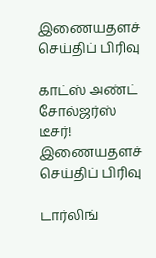இணையதளச் செய்திப் பிரிவு

காட்ஸ் அண்ட் சோல்ஜர்ஸ் டீசர்!
இணையதளச் செய்திப் பிரிவு

டார்லிங்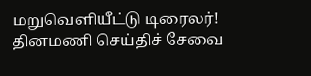மறுவெளியீட்டு டிரைலர்!
தினமணி செய்திச் சேவை